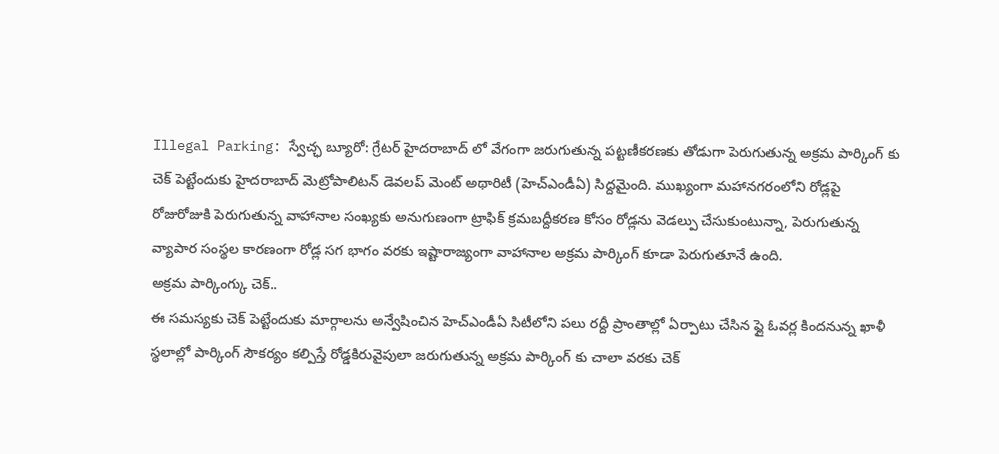Illegal Parking: స్వేచ్ఛ బ్యూరో: గ్రేటర్ హైదరాబాద్ లో వేగంగా జరుగుతున్న పట్టణీకరణకు తోడుగా పెరుగుతున్న అక్రమ పార్కింగ్ కు చెక్ పెట్టేందుకు హైదరాబాద్ మెట్రోపాలిటన్ డెవలప్ మెంట్ అథారిటీ (హెచ్ఎండీఏ) సిద్దమైంది. ముఖ్యంగా మహానగరంలోని రోడ్లపై రోజురోజుకి పెరుగుతున్న వాహానాల సంఖ్యకు అనుగుణంగా ట్రాఫిక్ క్రమబద్దీకరణ కోసం రోడ్లను వెడల్పు చేసుకుంటున్నా, పెరుగుతున్న వ్యాపార సంస్థల కారణంగా రోడ్ల సగ భాగం వరకు ఇష్టారాజ్యంగా వాహానాల అక్రమ పార్కింగ్ కూడా పెరుగుతూనే ఉంది.
అక్రమ పార్కింగ్కు చెక్..
ఈ సమస్యకు చెక్ పెట్టేందుకు మార్గాలను అన్వేషించిన హెచ్ఎండీఏ సిటీలోని పలు రద్దీ ప్రాంతాల్లో ఏర్పాటు చేసిన ఫ్లై ఓవర్ల కిందనున్న ఖాళీ స్థలాల్లో పార్కింగ్ సౌకర్యం కల్పిస్తే రోడ్డకిరువైపులా జరుగుతున్న అక్రమ పార్కింగ్ కు చాలా వరకు చెక్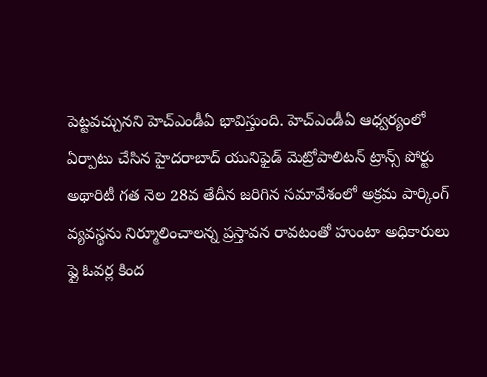పెట్టవచ్చునని హెచ్ఎండీఏ భావిస్తుంది. హెచ్ఎండీఏ ఆధ్వర్యంలో ఏర్పాటు చేసిన హైదరాబాద్ యునిఫైడ్ మెట్రోపాలిటన్ ట్రాన్స్ పోర్టు అథారిటీ గత నెల 28వ తేదీన జరిగిన సమావేశంలో అక్రమ పార్కింగ్ వ్యవస్థను నిర్మూలించాలన్న ప్రస్తావన రావటంతో హుంటా అధికారులు ఫ్లై ఓవర్ల కింద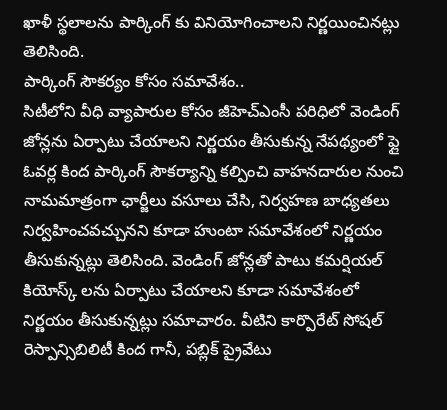ఖాళీ స్థలాలను పార్కింగ్ కు వినియోగించాలని నిర్ణయించినట్లు తెలిసింది.
పార్కింగ్ సౌకర్యం కోసం సమావేశం..
సిటీలోని వీధి వ్యాపారుల కోసం జీహెచ్ఎంసీ పరిధిలో వెండింగ్ జోన్లను ఏర్పాటు చేయాలని నిర్ణయం తీసుకున్న నేపథ్యంలో ఫ్లై ఓవర్ల కింద పార్కింగ్ సౌకర్యాన్ని కల్పించి వాహనదారుల నుంచి నామమాత్రంగా ఛార్జీలు వసూలు చేసి, నిర్వహణ బాధ్యతలు నిర్వహించవచ్చునని కూడా హుంటా సమావేశంలో నిర్ణయం తీసుకున్నట్లు తెలిసింది. వెండింగ్ జోన్లతో పాటు కమర్షియల్ కియోస్క్ లను ఏర్పాటు చేయాలని కూడా సమావేశంలో నిర్ణయం తీసుకున్నట్లు సమాచారం. వీటిని కార్పొరేట్ సోషల్ రెస్పాన్సిబిలిటీ కింద గానీ, పబ్లిక్ ప్రైవేటు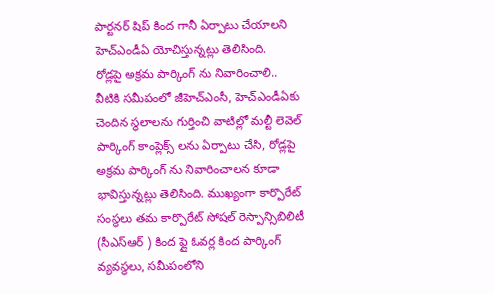పార్టనర్ షిప్ కింద గానీ ఏర్పాటు చేయాలని హెచ్ఎండీఏ యోచిస్తున్నట్లు తెలిసింది.
రోడ్లపై అక్రమ పార్కింగ్ ను నివారించాలి..
వీటికి సమీపంలో జీహెచ్ఎంసీ, హెచ్ఎండీఏకు చెందిన స్థలాలను గుర్తించి వాటిల్లో మల్టీ లెవెల్ పార్కింగ్ కాంప్లెక్స్ లను ఏర్పాటు చేసి, రోడ్లపై అక్రమ పార్కింగ్ ను నివారించాలన కూడా భావిస్తున్నట్లు తెలిసింది. ముఖ్యంగా కార్పొరేట్ సంస్థలు తమ కార్పొరేట్ సోషల్ రెస్పాన్సిబిలిటీ (సీఎస్ఆర్ ) కింద ఫ్లై ఓవర్ల కింద పార్కింగ్ వ్యవస్థలు, సమీపంలోని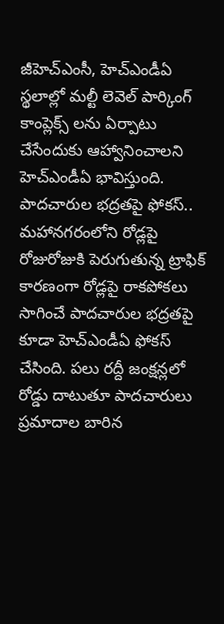జీహెచ్ఎంసీ, హెచ్ఎండీఏ స్థలాల్లో మల్టీ లెవెల్ పార్కింగ్ కాంప్లెక్స్ లను ఏర్పాటు చేసేందుకు ఆహ్వానించాలని హెచ్ఎండీఏ భావిస్తుంది.
పాదచారుల భద్రతపై ఫోకస్..
మహానగరంలోని రోడ్లపై రోజురోజుకి పెరుగుతున్న ట్రాఫిక్ కారణంగా రోడ్లపై రాకపోకలు సాగించే పాదచారుల భద్రతపై కూడా హెచ్ఎండీఏ ఫోకస్ చేసింది. పలు రద్దీ జంక్షన్లలో రోడ్డు దాటుతూ పాదచారులు ప్రమాదాల బారిన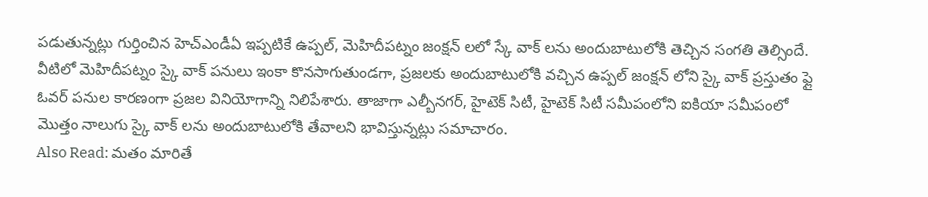పడుతున్నట్లు గుర్తించిన హెచ్ఎండీఏ ఇప్పటికే ఉప్పల్, మెహిదీపట్నం జంక్షన్ లలో స్కే వాక్ లను అందుబాటులోకి తెచ్చిన సంగతి తెల్సిందే. వీటిలో మెహిదీపట్నం స్కై వాక్ పనులు ఇంకా కొనసాగుతుండగా, ప్రజలకు అందుబాటులోకి వచ్చిన ఉప్పల్ జంక్షన్ లోని స్కై వాక్ ప్రస్తుతం ఫ్లై ఓవర్ పనుల కారణంగా ప్రజల వినియోగాన్ని నిలిపేశారు. తాజాగా ఎల్బీనగర్, హైటెక్ సిటీ, హైటెక్ సిటీ సమీపంలోని ఐకియా సమీపంలో మొత్తం నాలుగు స్కై వాక్ లను అందుబాటులోకి తేవాలని భావిస్తున్నట్లు సమాచారం.
Also Read: మతం మారితే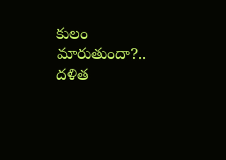కులం మారుతుందా?.. దళిత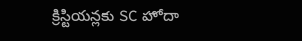క్రిస్టియన్లకు SC హోదా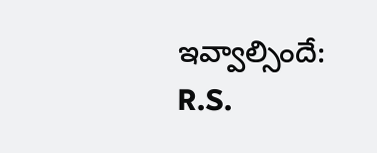ఇవ్వాల్సిందే: R.S.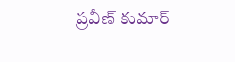ప్రవీణ్ కుమార్